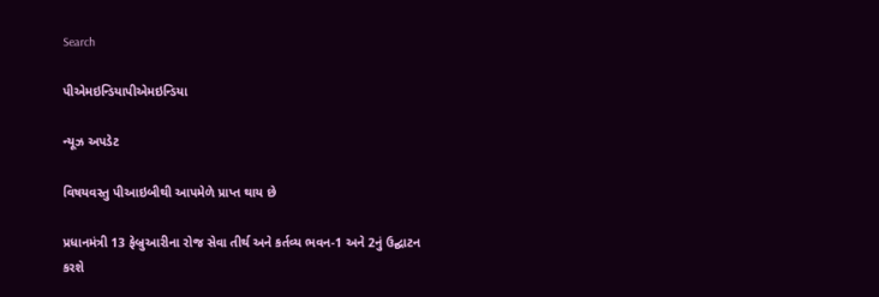Search

પીએમઇન્ડિયાપીએમઇન્ડિયા

ન્યૂઝ અપડેટ

વિષયવસ્તુ પીઆઇબીથી આપમેળે પ્રાપ્ત થાય છે

પ્રધાનમંત્રી 13 ફેબ્રુઆરીના રોજ સેવા તીર્થ અને કર્તવ્ય ભવન-1 અને 2નું ઉદ્ઘાટન કરશે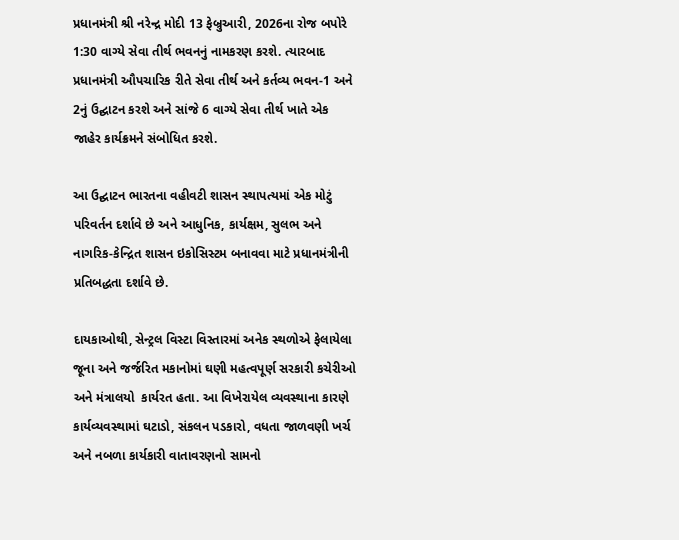પ્રધાનમંત્રી શ્રી નરેન્દ્ર મોદી 13 ફેબ્રુઆરી, 2026ના રોજ બપોરે 1:30 વાગ્યે સેવા તીર્થ ભવનનું નામકરણ કરશે. ત્યારબાદ પ્રધાનમંત્રી ઔપચારિક રીતે સેવા તીર્થ અને કર્તવ્ય ભવન-1 અને 2નું ઉદ્ઘાટન કરશે અને સાંજે 6 વાગ્યે સેવા તીર્થ ખાતે એક જાહેર કાર્યક્રમને સંબોધિત કરશે.

આ ઉદ્ઘાટન ભારતના વહીવટી શાસન સ્થાપત્યમાં એક મોટું પરિવર્તન દર્શાવે છે અને આધુનિક, કાર્યક્ષમ, સુલભ અને નાગરિક-કેન્દ્રિત શાસન ઇકોસિસ્ટમ બનાવવા માટે પ્રધાનમંત્રીની પ્રતિબદ્ધતા દર્શાવે છે.

દાયકાઓથી, સેન્ટ્રલ વિસ્ટા વિસ્તારમાં અનેક સ્થળોએ ફેલાયેલા જૂના અને જર્જરિત મકાનોમાં ઘણી મહત્વપૂર્ણ સરકારી કચેરીઓ અને મંત્રાલયો  કાર્યરત હતા. આ વિખેરાયેલ વ્યવસ્થાના કારણે કાર્યવ્યવસ્થામાં ઘટાડો, સંકલન પડકારો, વધતા જાળવણી ખર્ચ અને નબળા કાર્યકારી વાતાવરણનો સામનો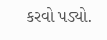કરવો પડ્યો.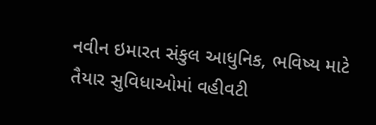નવીન ઇમારત સંકુલ આધુનિક, ભવિષ્ય માટે તૈયાર સુવિધાઓમાં વહીવટી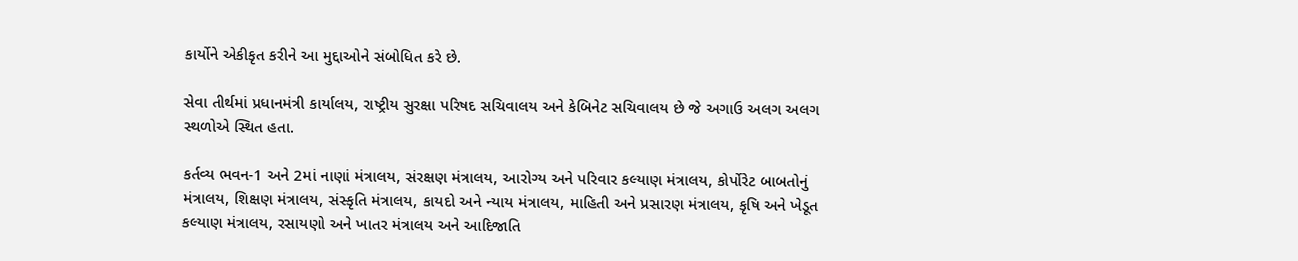કાર્યોને એકીકૃત કરીને આ મુદ્દાઓને સંબોધિત કરે છે.

સેવા તીર્થમાં પ્રધાનમંત્રી કાર્યાલય, રાષ્ટ્રીય સુરક્ષા પરિષદ સચિવાલય અને કેબિનેટ સચિવાલય છે જે અગાઉ અલગ અલગ સ્થળોએ સ્થિત હતા.

કર્તવ્ય ભવન-1 અને 2માં નાણાં મંત્રાલય, સંરક્ષણ મંત્રાલય, આરોગ્ય અને પરિવાર કલ્યાણ મંત્રાલય, કોર્પોરેટ બાબતોનું મંત્રાલય, શિક્ષણ મંત્રાલય, સંસ્કૃતિ મંત્રાલય, કાયદો અને ન્યાય મંત્રાલય, માહિતી અને પ્રસારણ મંત્રાલય, કૃષિ અને ખેડૂત કલ્યાણ મંત્રાલય, રસાયણો અને ખાતર મંત્રાલય અને આદિજાતિ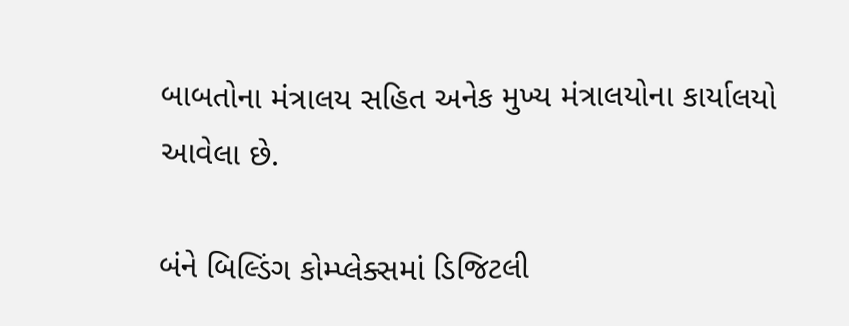બાબતોના મંત્રાલય સહિત અનેક મુખ્ય મંત્રાલયોના કાર્યાલયો આવેલા છે.

બંને બિલ્ડિંગ કોમ્પ્લેક્સમાં ડિજિટલી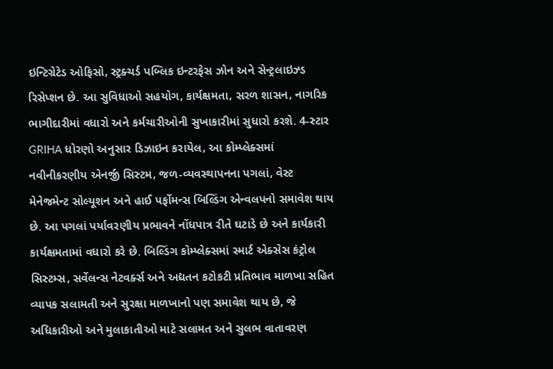ઇન્ટિગ્રેટેડ ઓફિસો, સ્ટ્રક્ચર્ડ પબ્લિક ઇન્ટરફેસ ઝોન અને સેન્ટ્રલાઇઝ્ડ રિસેપ્શન છે. આ સુવિધાઓ સહયોગ, કાર્યક્ષમતા, સરળ શાસન, નાગરિક ભાગીદારીમાં વધારો અને કર્મચારીઓની સુખાકારીમાં સુધારો કરશે. 4-સ્ટાર GRIHA ધોરણો અનુસાર ડિઝાઇન કરાયેલ, આ કોમ્પ્લેક્સમાં નવીનીકરણીય એનર્જી સિસ્ટમ, જળ-વ્યવસ્થાપનના પગલાં, વેસ્ટ મેનેજમેન્ટ સોલ્યૂશન અને હાઈ પર્ફોમન્સ બિલ્ડિંગ એન્વલપનો સમાવેશ થાય છે. આ પગલાં પર્યાવરણીય પ્રભાવને નોંધપાત્ર રીતે ઘટાડે છે અને કાર્યકારી કાર્યક્ષમતામાં વધારો કરે છે. બિલ્ડિંગ કોમ્પ્લેક્સમાં સ્માર્ટ એક્સેસ કંટ્રોલ સિસ્ટમ્સ, સર્વેલન્સ નેટવર્ક્સ અને અદ્યતન કટોકટી પ્રતિભાવ માળખા સહિત વ્યાપક સલામતી અને સુરક્ષા માળખાનો પણ સમાવેશ થાય છે, જે અધિકારીઓ અને મુલાકાતીઓ માટે સલામત અને સુલભ વાતાવરણ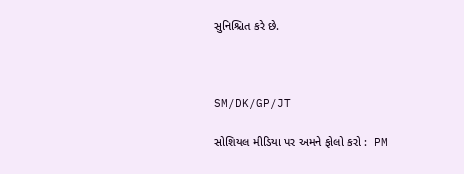સુનિશ્ચિત કરે છે.



SM/DK/GP/JT

સોશિયલ મીડિયા પર અમને ફોલો કરો :  PM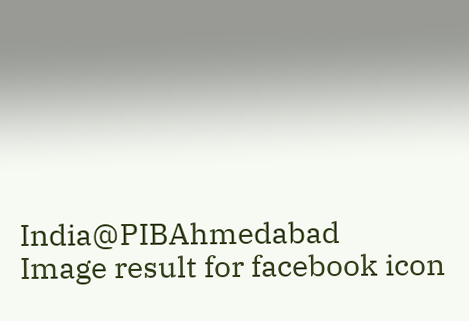India@PIBAhmedabad   Image result for facebook icon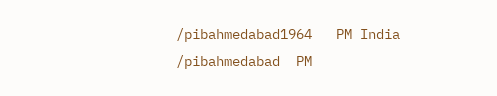/pibahmedabad1964   PM India /pibahmedabad  PM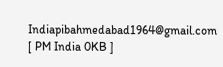Indiapibahmedabad1964@gmail.com [ PM India 0KB ]